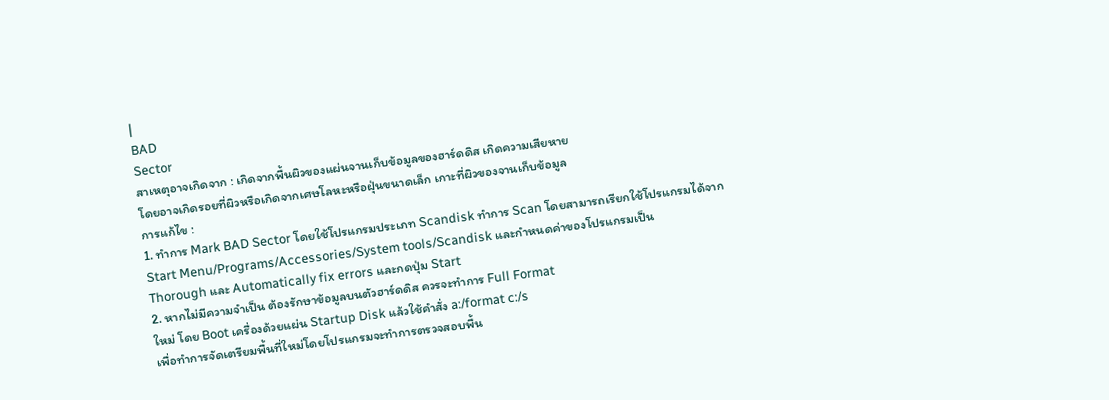|
BAD
Sector
สาเหตุอาจเกิดจาก : เกิดจากพื้นผิวของแผ่นจานเก็บข้อมูลของฮาร์ดดิส เกิดความเสียหาย
โดยอาจเกิดรอยที่ผิวหรือเกิดจากเศษโลหะหรือฝุ่นขนาดเล็ก เกาะที่ผิวของจานเก็บข้อมูล
การแก้ไข :
1. ทำการ Mark BAD Sector โดยใช้โปรแกรมประเภท Scandisk ทำการ Scan โดยสามารถเรียกใช้โปรแกรมได้จาก
Start Menu/Programs/Accessories/System tools/Scandisk และกำหนดค่าของโปรแกรมเป็น
Thorough และ Automatically fix errors และกดปุ่ม Start
2. หากไม่มีความจำเป็น ต้องรักษาข้อมูลบนตัวฮาร์ดดิส ควรจะทำการ Full Format
ใหม่ โดย Boot เครื่องด้วยแผ่น Startup Disk แล้วใช้คำสั่ง a:/format c:/s
เพื่อทำการจัดเตรียมพื้นที่ใหม่โดยโปรแกรมจะทำการตรวจสอบพื้น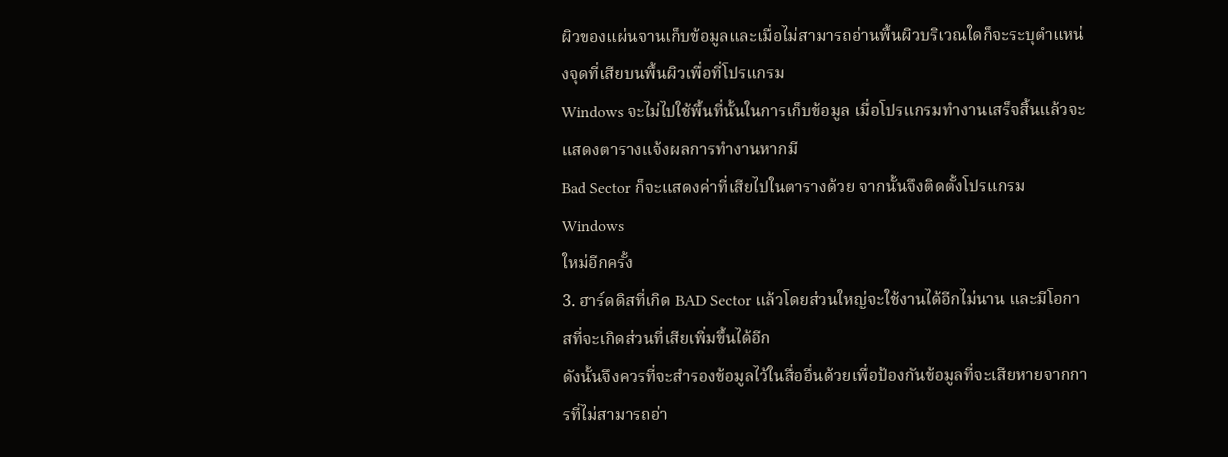ผิวของแผ่นจานเก็บข้อมูลและเมื่อไม่สามารถอ่านพื้นผิวบริเวณใดก็จะระบุตำแหน่งจุดที่เสียบนพื้นผิวเพื่อที่โปรแกรม
Windows จะไม่ไปใช้พื้นที่นั้นในการเก็บข้อมูล เมื่อโปรแกรมทำงานเสร็จสิ้นแล้วจะแสดงตารางแจ้งผลการทำงานหากมี
Bad Sector ก็จะแสดงค่าที่เสียไปในตารางด้วย จากนั้นจึงติดตั้งโปรแกรม Windows
ใหม่อีกครั้ง
3. ฮาร์ดดิสที่เกิด BAD Sector แล้วโดยส่วนใหญ่จะใช้งานได้อีกไม่นาน และมีโอกาสที่จะเกิดส่วนที่เสียเพิ่มขึ้นได้อีก
ดังนั้นจึงควรที่จะสำรองข้อมูลไว้ในสื่ออื่นด้วยเพื่อป้องกันข้อมูลที่จะเสียหายจากการที่ไม่สามารถอ่า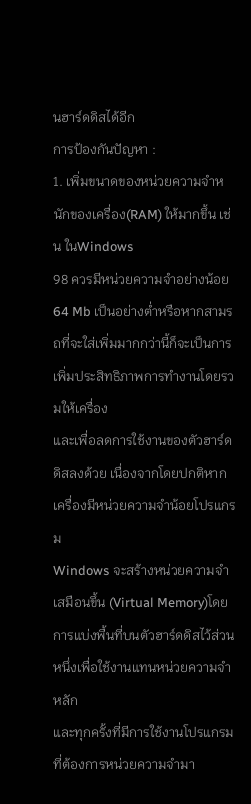นฮาร์ดดิสได้อีก
การป้องกันปัญหา :
1. เพิ่มขนาดของหน่วยความจำหนักของเครื่อง(RAM) ให้มากขึ้น เช่น ในWindows
98 ควรมีหน่วยความจำอย่างน้อย 64 Mb เป็นอย่างต่ำหรือหากสามรถที่จะใส่เพิ่มมากกว่านี้ก็จะเป็นการเพิ่มประสิทธิภาพการทำงานโดยรวมให้เครื่อง
และเพื่อลดการใช้งานของตัวฮาร์ดดิสลงด้วย เนื่องจากโดยปกติหากเครื่องมีหน่วยความจำน้อยโปรแกรม
Windows จะสร้างหน่วยความจำเสมือนขึ้น (Virtual Memory)โดยการแบ่งพื้นที่บนตัวฮาร์ดดิสไว้ส่วนหนึ่งเพื่อใช้งานแทนหน่วยความจำหลัก
และทุกครั้งที่มีการใช้งานโปรแกรมที่ต้องการหน่วยความจำมา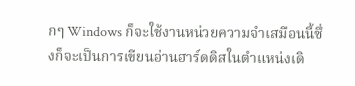กๆ Windows ก็จะใช้งานหน่วยความจำเสมือนนี้ซึ่งก็จะเป็นการเขียนอ่านฮาร์ดดิสในตำแหน่งเดิ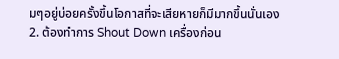มๆอยู่บ่อยครั้งขึ้นโอกาสที่จะเสียหายก็มีมากขึ้นนั่นเอง
2. ต้องทำการ Shout Down เครื่องก่อน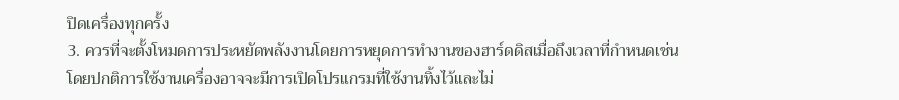ปิดเครื่องทุกครั้ง
3. ควรที่จะตั้งโหมดการประหยัดพลังงานโดยการหยุดการทำงานของฮาร์ดดิสเมื่อถึงเวลาที่กำหนดเช่น
โดยปกติการใช้งานเครื่องอาจจะมีการเปิดโปรแกรมที่ใช้งานทิ้งไว้และไม่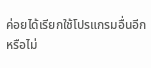ค่อยได้เรียกใช้โปรแกรมอื่นอีก
หรือไม่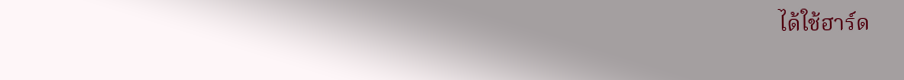ได้ใช้ฮาร์ด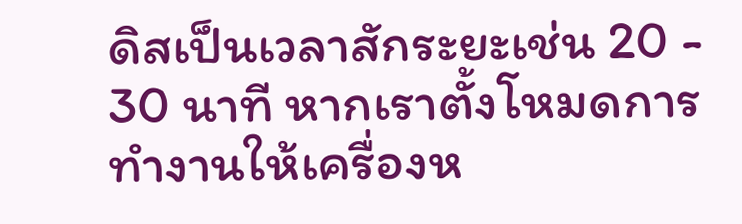ดิสเป็นเวลาสักระยะเช่น 20 - 30 นาที หากเราตั้งโหมดการทำงานให้เครื่องห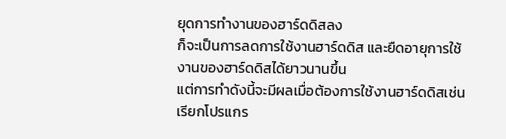ยุดการทำงานของฮาร์ดดิสลง
ก็จะเป็นการลดการใช้งานฮาร์ดดิส และยืดอายุการใช้งานของฮาร์ดดิสได้ยาวนานขึ้น
แต่การทำดังนี้จะมีผลเมื่อต้องการใช้งานฮาร์ดดิสเช่น เรียกโปรแกร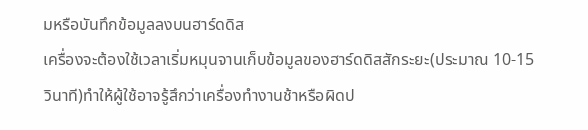มหรือบันทึกข้อมูลลงบนฮาร์ดดิส
เครื่องจะต้องใช้เวลาเริ่มหมุนจานเก็บข้อมูลของฮาร์ดดิสสักระยะ(ประมาณ 10-15
วินาที)ทำให้ผู้ใช้อาจรู้สึกว่าเครื่องทำงานช้าหรือผิดป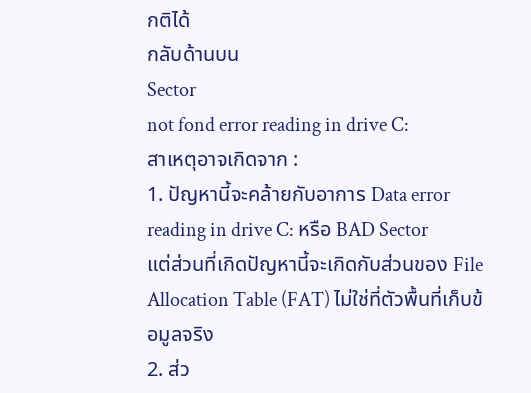กติได้
กลับด้านบน
Sector
not fond error reading in drive C:
สาเหตุอาจเกิดจาก :
1. ปัญหานี้จะคล้ายกับอาการ Data error reading in drive C: หรือ BAD Sector
แต่ส่วนที่เกิดปัญหานี้จะเกิดกับส่วนของ File Allocation Table (FAT) ไม่ใช่ที่ตัวพื้นที่เก็บข้อมูลจริง
2. ส่ว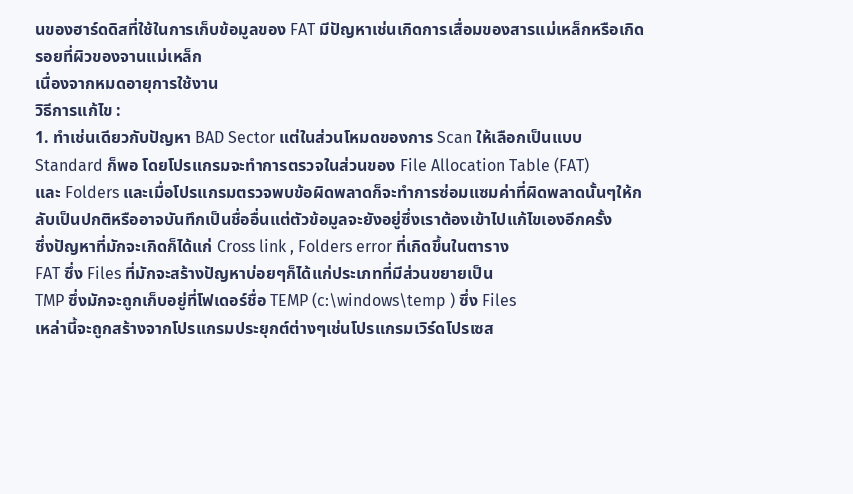นของฮาร์ดดิสที่ใช้ในการเก็บข้อมูลของ FAT มีปัญหาเช่นเกิดการเสื่อมของสารแม่เหล็กหรือเกิดรอยที่ผิวของจานแม่เหล็ก
เนื่องจากหมดอายุการใช้งาน
วิธีการแก้ไข :
1. ทำเช่นเดียวกับปัญหา BAD Sector แต่ในส่วนโหมดของการ Scan ให้เลือกเป็นแบบ
Standard ก็พอ โดยโปรแกรมจะทำการตรวจในส่วนของ File Allocation Table (FAT)
และ Folders และเมื่อโปรแกรมตรวจพบข้อผิดพลาดก็จะทำการซ่อมแซมค่าที่ผิดพลาดนั้นๆให้กลับเป็นปกติหรืออาจบันทึกเป็นชื่ออื่นแต่ตัวข้อมูลจะยังอยู่ซึ่งเราต้องเข้าไปแก้ไขเองอีกครั้ง
ซึ่งปัญหาที่มักจะเกิดก็ได้แก่ Cross link , Folders error ที่เกิดขึ้นในตาราง
FAT ซึ่ง Files ที่มักจะสร้างปัญหาบ่อยๆก็ได้แก่ประเภทที่มีส่วนขยายเป็น
TMP ซึ่งมักจะถูกเก็บอยู่ที่โฟเดอร์ชื่อ TEMP (c:\windows\temp ) ซึ่ง Files
เหล่านี้จะถูกสร้างจากโปรแกรมประยุกต์ต่างๆเช่นโปรแกรมเวิร์ดโปรเซส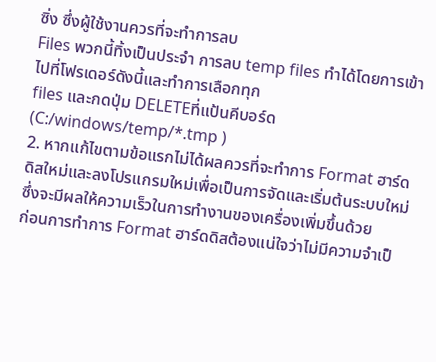ซิ่ง ซึ่งผู้ใช้งานควรที่จะทำการลบ
Files พวกนี้ทิ้งเป็นประจำ การลบ temp files ทำได้โดยการเข้าไปที่โฟรเดอร์ดังนี้และทำการเลือกทุก
files และกดปุ่ม DELETEที่แป้นคีบอร์ด (C:/windows/temp/*.tmp )
2. หากแก้ไขตามข้อแรกไม่ได้ผลควรที่จะทำการ Format ฮาร์ดดิสใหม่และลงโปรแกรมใหม่เพื่อเป็นการจัดและเริ่มต้นระบบใหม่ซึ่งจะมีผลให้ความเร็วในการทำงานของเครื่องเพิ่มขึ้นด้วย
ก่อนการทำการ Format ฮาร์ดดิสต้องแน่ใจว่าไม่มีความจำเป็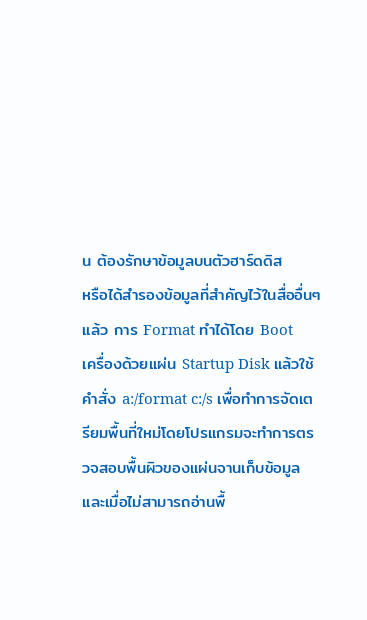น ต้องรักษาข้อมูลบนตัวฮาร์ดดิส
หรือได้สำรองข้อมูลที่สำคัญไว้ในสื่ออื่นๆแล้ว การ Format ทำได้โดย Boot
เครื่องด้วยแผ่น Startup Disk แล้วใช้คำสั่ง a:/format c:/s เพื่อทำการจัดเตรียมพื้นที่ใหม่โดยโปรแกรมจะทำการตรวจสอบพื้นผิวของแผ่นจานเก็บข้อมูลและเมื่อไม่สามารถอ่านพื้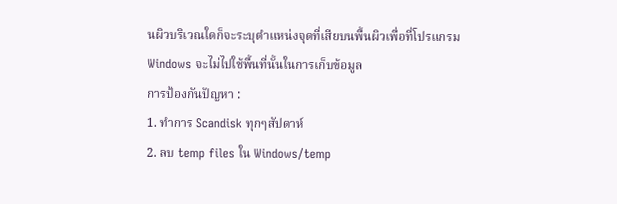นผิวบริเวณใดก็จะระบุตำแหน่งจุดที่เสียบนพื้นผิวเพื่อที่โปรแกรม
Windows จะไม่ไปใช้พื้นที่นั้นในการเก็บข้อมูล
การป้องกันปัญหา :
1. ทำการ Scandisk ทุกๆสัปดาห์
2. ลบ temp files ใน Windows/temp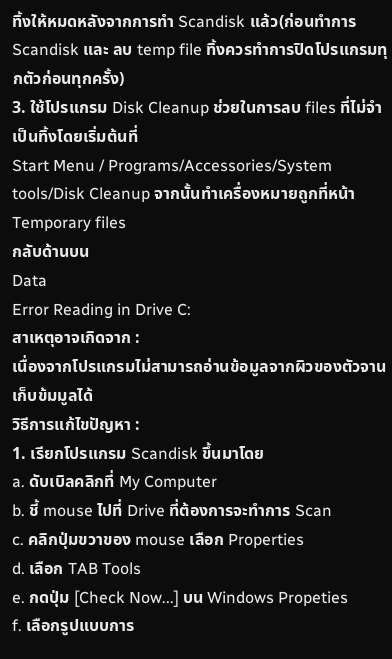ทิ้งให้หมดหลังจากการทำ Scandisk แล้ว(ก่อนทำการ
Scandisk และ ลบ temp file ทิ้งควรทำการปิดโปรแกรมทุกตัวก่อนทุกครั้ง)
3. ใช้โปรแกรม Disk Cleanup ช่วยในการลบ files ที่ไม่จำเป็นทิ้งโดยเริ่มต้นที่
Start Menu / Programs/Accessories/System tools/Disk Cleanup จากนั้นทำเครื่องหมายถูกที่หน้า
Temporary files
กลับด้านบน
Data
Error Reading in Drive C:
สาเหตุอาจเกิดจาก :
เนื่องจากโปรแกรมไม่สามารถอ่านข้อมูลจากผิวของตัวจานเก็บข้มมูลได้
วิธีการแก้ไขปัญหา :
1. เรียกโปรแกรม Scandisk ขึ้นมาโดย
a. ดับเบิลคลิกที่ My Computer
b. ชี้ mouse ไปที่ Drive ที่ต้องการจะทำการ Scan
c. คลิกปุ่มขวาของ mouse เลือก Properties
d. เลือก TAB Tools
e. กดปุ่ม [Check Now...] บน Windows Propeties
f. เลือกรูปแบบการ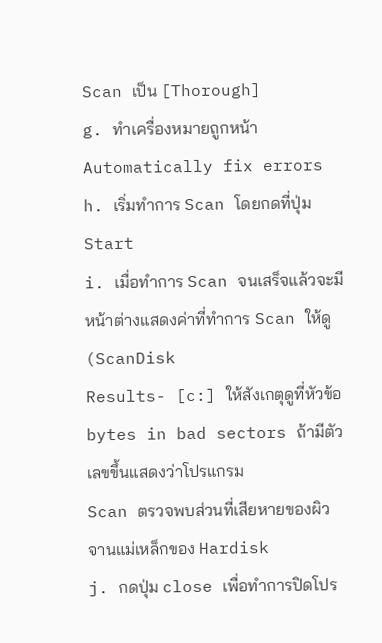Scan เป็น [Thorough]
g. ทำเครื่องหมายถูกหน้า Automatically fix errors
h. เริ่มทำการ Scan โดยกดที่ปุ่ม Start
i. เมื่อทำการ Scan จนเสร็จแล้วจะมีหน้าต่างแสดงค่าที่ทำการ Scan ให้ดู (ScanDisk
Results- [c:] ให้สังเกตุดูที่หัวข้อ bytes in bad sectors ถ้ามีตัวเลขขึ้นแสดงว่าโปรแกรม
Scan ตรวจพบส่วนที่เสียหายของผิวจานแม่เหล็กของ Hardisk
j. กดปุ่ม close เพื่อทำการปิดโปร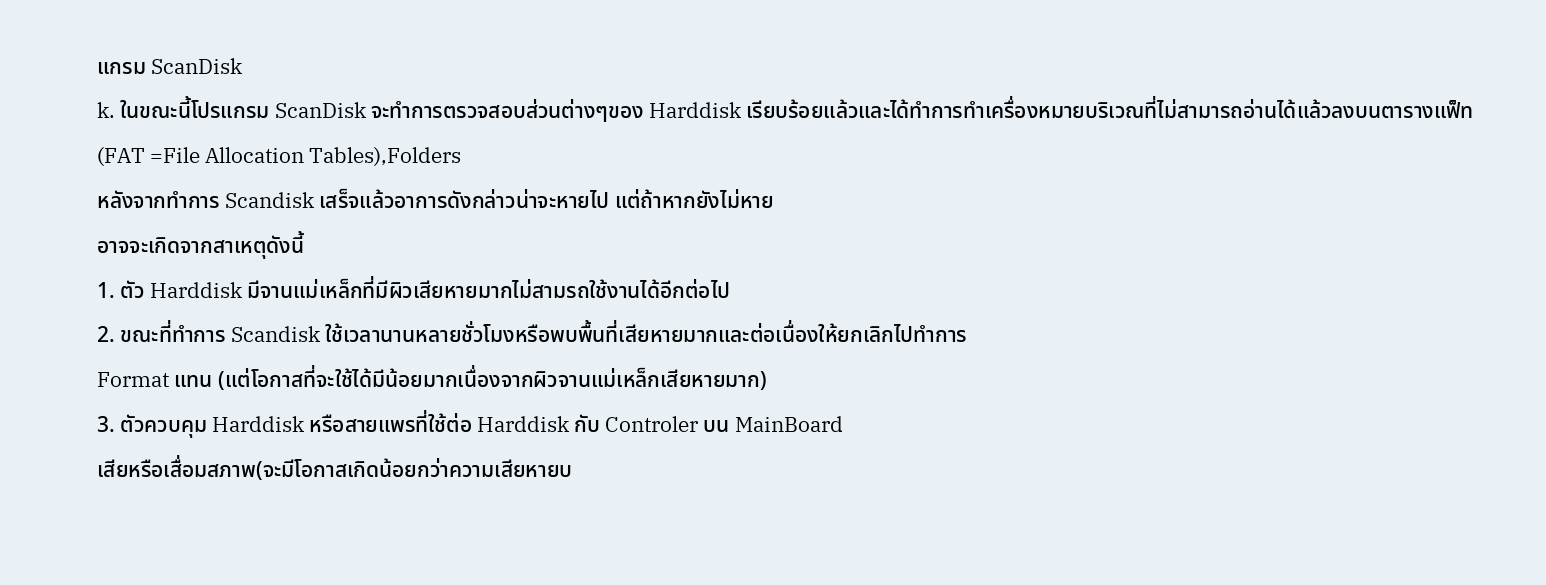แกรม ScanDisk
k. ในขณะนี้โปรแกรม ScanDisk จะทำการตรวจสอบส่วนต่างๆของ Harddisk เรียบร้อยแล้วและได้ทำการทำเครื่องหมายบริเวณที่ไม่สามารถอ่านได้แล้วลงบนตารางแฟ็ท
(FAT =File Allocation Tables),Folders
หลังจากทำการ Scandisk เสร็จแล้วอาการดังกล่าวน่าจะหายไป แต่ถ้าหากยังไม่หาย
อาจจะเกิดจากสาเหตุดังนี้
1. ตัว Harddisk มีจานแม่เหล็กที่มีผิวเสียหายมากไม่สามรถใช้งานได้อีกต่อไป
2. ขณะที่ทำการ Scandisk ใช้เวลานานหลายชั่วโมงหรือพบพื้นที่เสียหายมากและต่อเนื่องให้ยกเลิกไปทำการ
Format แทน (แต่โอกาสที่จะใช้ได้มีน้อยมากเนื่องจากผิวจานแม่เหล็กเสียหายมาก)
3. ตัวควบคุม Harddisk หรือสายแพรที่ใช้ต่อ Harddisk กับ Controler บน MainBoard
เสียหรือเสื่อมสภาพ(จะมีโอกาสเกิดน้อยกว่าความเสียหายบ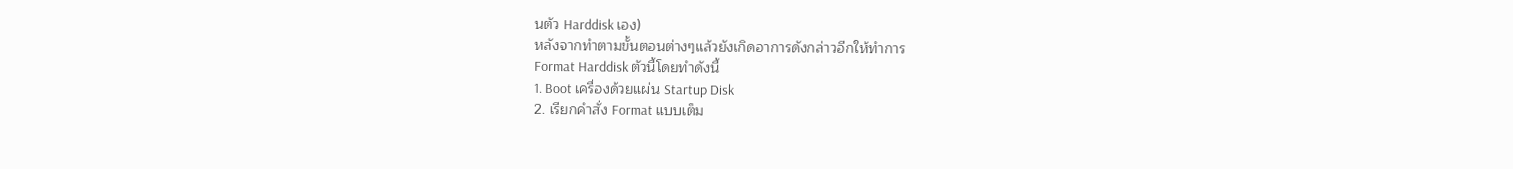นตัว Harddisk เอง)
หลังจากทำตามขั้นตอนต่างๆแล้วยังเกิดอาการดังกล่าวอีกให้ทำการ
Format Harddisk ตัวนี้โดยทำดังนี้
1. Boot เครื่องด้วยแผ่น Startup Disk
2. เรียกคำสั่ง Format แบบเต็ม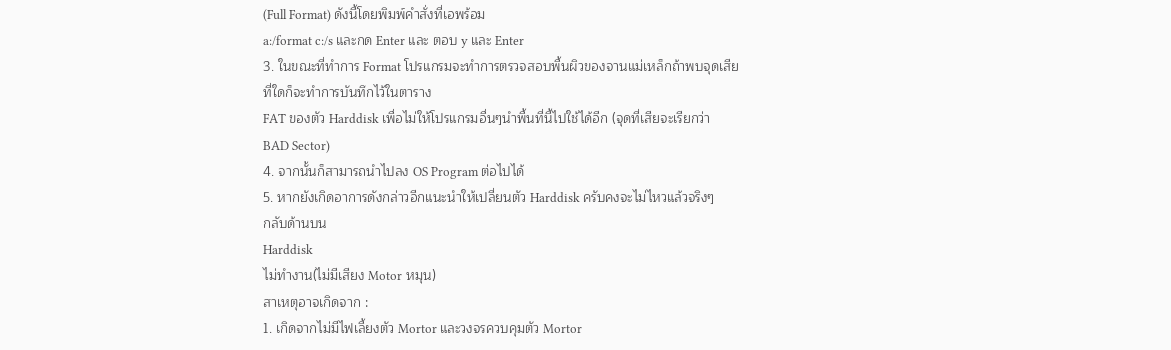(Full Format) ดังนี้โดยพิมพ์คำสั่งที่เอพร้อม
a:/format c:/s และกด Enter และ ตอบ y และ Enter
3. ในขณะที่ทำการ Format โปรแกรมจะทำการตรวจสอบพื้นผิวของจานแม่เหล็กถ้าพบจุดเสียที่ใดก็จะทำการบันทึกไว้ในตาราง
FAT ของตัว Harddisk เพื่อไม่ให้โปรแกรมอื่นๆนำพื้นที่นี้ไปใช้ได้อีก (จุดที่เสียจะเรียกว่า
BAD Sector)
4. จากนั้นก็สามารถนำไปลง OS Program ต่อไปได้
5. หากยังเกิดอาการดังกล่าวอีกแนะนำให้เปลี่ยนตัว Harddisk ครับคงจะไม่ไหวแล้วจริงๆ
กลับด้านบน
Harddisk
ไม่ทำงาน(ไม่มีเสียง Motor หมุน)
สาเหตุอาจเกิดจาก :
1. เกิดจากไม่มีไฟเลี้ยงตัว Mortor และวงจรควบคุมตัว Mortor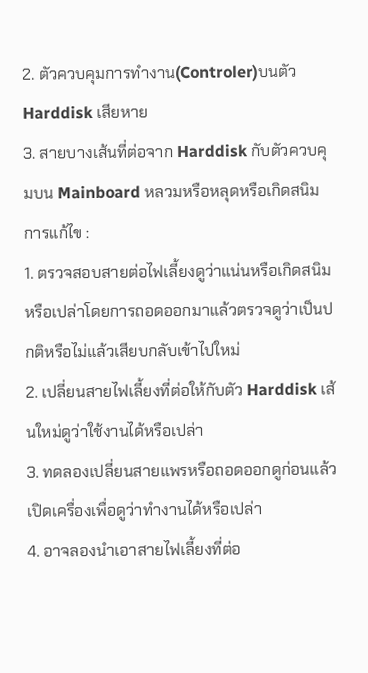2. ตัวควบคุมการทำงาน(Controler)บนตัว Harddisk เสียหาย
3. สายบางเส้นที่ต่อจาก Harddisk กับตัวควบคุมบน Mainboard หลวมหรือหลุดหรือเกิดสนิม
การแก้ไข :
1. ตรวจสอบสายต่อไฟเลี้ยงดูว่าแน่นหรือเกิดสนิมหรือเปล่าโดยการถอดออกมาแล้วตรวจดูว่าเป็นปกติหรือไม่แล้วเสียบกลับเข้าไปใหม่
2. เปลี่ยนสายไฟเลี้ยงที่ต่อให้กับตัว Harddisk เส้นใหม่ดูว่าใช้งานได้หรือเปล่า
3. ทดลองเปลี่ยนสายแพรหรือถอดออกดูก่อนแล้วเปิดเครื่องเพื่อดูว่าทำงานได้หรือเปล่า
4. อาจลองนำเอาสายไฟเลี้ยงที่ต่อ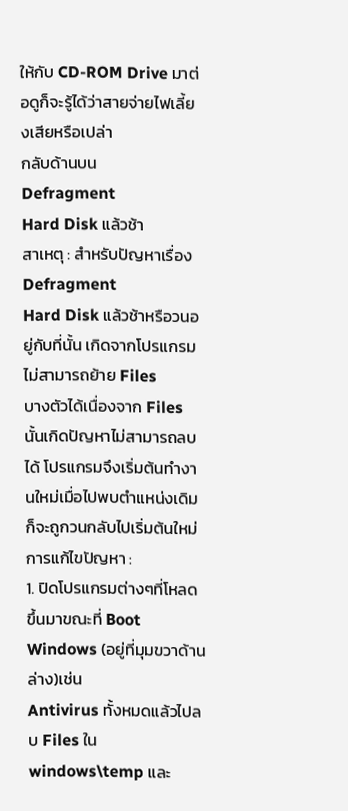ให้กับ CD-ROM Drive มาต่อดูก็จะรู้ได้ว่าสายจ่ายไฟเลี้ยงเสียหรือเปล่า
กลับด้านบน
Defragment
Hard Disk แล้วช้า
สาเหตุ : สำหรับปัญหาเรื่อง Defragment
Hard Disk แล้วช้าหรือวนอยู่กับที่นั้น เกิดจากโปรแกรมไม่สามารถย้าย Files
บางตัวได้เนื่องจาก Files นั้นเกิดปัญหาไม่สามารถลบได้ โปรแกรมจึงเริ่มต้นทำงานใหม่เมื่อไปพบตำแหน่งเดิมก็จะถูกวนกลับไปเริ่มต้นใหม่
การแก้ไขปัญหา :
1. ปิดโปรแกรมต่างๆที่โหลดขึ้นมาขณะที่ Boot Windows (อยู่ที่มุมขวาด้านล่าง)เช่น
Antivirus ทั้งหมดแล้วไปลบ Files ใน windows\temp และ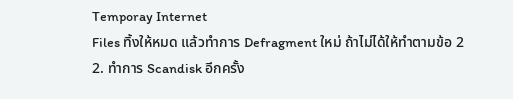Temporay Internet
Files ทิ้งให้หมด แล้วทำการ Defragment ใหม่ ถ้าไม่ได้ให้ทำตามข้อ 2
2. ทำการ Scandisk อีกครั้ง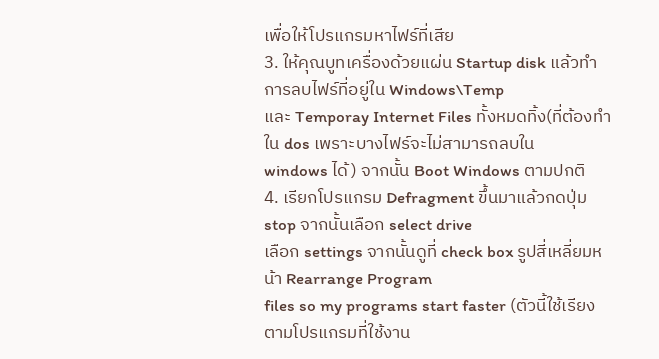เพื่อให้โปรแกรมหาไฟร์ที่เสีย
3. ให้คุณบูทเครื่องด้วยแผ่น Startup disk แล้วทำการลบไฟร์ที่อยู่ใน Windows\Temp
และ Temporay Internet Files ทั้งหมดทิ้ง(ที่ต้องทำใน dos เพราะบางไฟร์จะไม่สามารถลบใน
windows ได้) จากนั้น Boot Windows ตามปกติ
4. เรียกโปรแกรม Defragment ขึ้นมาแล้วกดปุ่ม stop จากนั้นเลือก select drive
เลือก settings จากนั้นดูที่ check box รูปสี่เหลี่ยมหน้า Rearrange Program
files so my programs start faster (ตัวนี้ใช้เรียงตามโปรแกรมที่ใช้งาน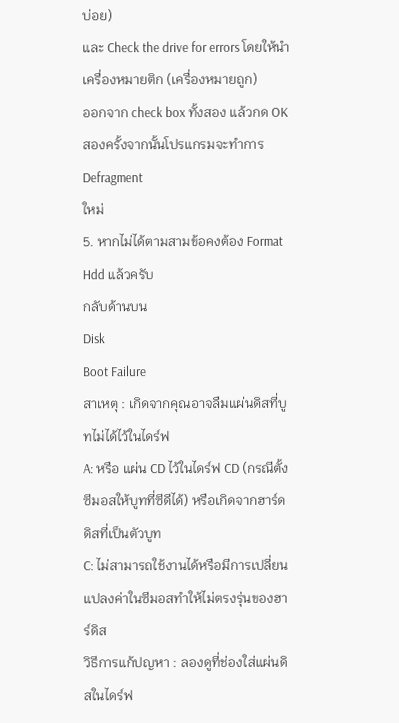บ่อย)
และ Check the drive for errors โดยให้นำเครื่องหมายติก (เครื่องหมายถูก)
ออกจาก check box ทั้งสอง แล้วกด OK สองครั้งจากนั้นโปรแกรมจะทำการ Defragment
ใหม่
5. หากไม่ได้ตามสามข้อคงต้อง Format Hdd แล้วครับ
กลับด้านบน
Disk
Boot Failure
สาเหตุ : เกิดจากคุณอาจลืมแผ่นดิสที่บูทไม่ได้ไว้ในไดร์ฟ
A: หรือ แผ่น CD ไว้ในไดร์ฟ CD (กรณีตั้งซีมอสให้บูทที่ซีดีได้) หรือเกิดจากฮาร์ดดิสที่เป็นตัวบูท
C: ไม่สามารถใช้งานได้หรือมีการเปลี่ยนแปลงค่าในซีมอสทำให้ไม่ตรงรุ่นของฮาร์ดิส
วิธีการแก้ปญหา : ลองดูที่ช่องใส่แผ่นดิสในไดร์ฟ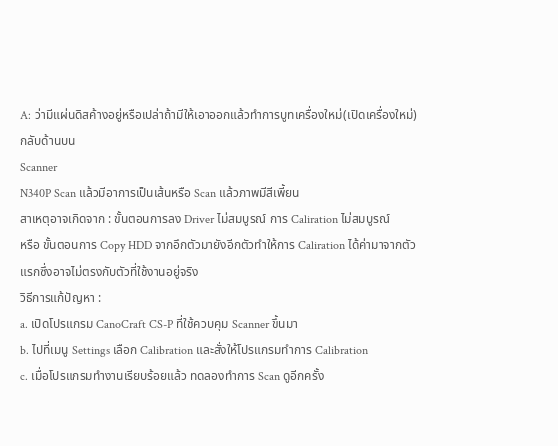A: ว่ามีแผ่นดิสค้างอยู่หรือเปล่าถ้ามีให้เอาออกแล้วทำการบูทเครื่องใหม่(เปิดเครื่องใหม่)
กลับด้านบน
Scanner
N340P Scan แล้วมีอาการเป็นเส้นหรือ Scan แล้วภาพมีสีเพี้ยน
สาเหตุอาจเกิดจาก : ขั้นตอนการลง Driver ไม่สมบูรณ์ การ Caliration ไม่สมบูรณ์
หรือ ขั้นตอนการ Copy HDD จากอึกตัวมายังอีกตัวทำให้การ Caliration ได้ค่ามาจากตัวแรกซึ่งอาจไม่ตรงกับตัวที่ใช้งานอยู่จริง
วิธีการแก้ปัญหา :
a. เปิดโปรแกรม CanoCraft CS-P ที่ใช้ควบคุม Scanner ขึ้นมา
b. ไปที่เมนู Settings เลือก Calibration และสั่งให้โปรแกรมทำการ Calibration
c. เมื่อโปรแกรมทำงานเรียบร้อยแล้ว ทดลองทำการ Scan ดูอีกครั้ง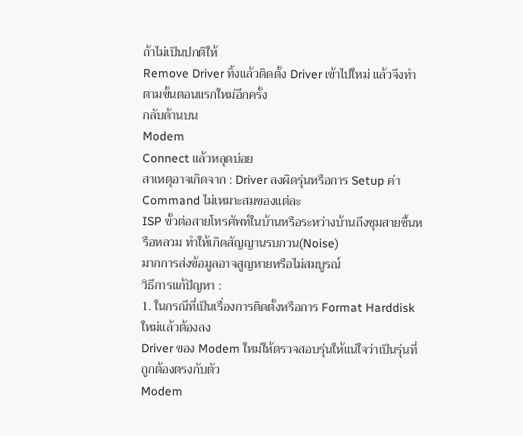ถ้าไม่เป็นปกติให้
Remove Driver ทิ้งแล้วติดตั้ง Driver เข้าไปใหม่ แล้วจึงทำตามขั้นตอนแรกใหม่อีกครั้ง
กลับด้านบน
Modem
Connect แล้วหลุดบ่อย
สาเหตุอาจเกิดจาก : Driver ลงผิดรุ่นหรือการ Setup ค่าCommand ไม่เหมาะสมของแต่ละ
ISP ขั้วต่อสายโทรศัพท์ในบ้านหรือระหว่างบ้านถึงชุมสายชื้นหรือหลวม ทำให้เกิดสัญญานรบกวน(Noise)
มากการส่งข้อมูลอาจสูญหายหรือไม่สมบูรณ์
วิธีการแก้ปัญหา :
1. ในกรณีที่เป็นเรื่องการติดตั้งหรือการ Format Harddisk ใหม่แล้วต้องลง
Driver ของ Modem ใหม่ให้ตรวจสอบรุ่นให้แน่ใจว่าเป็นรุ่นที่ถูกต้องตรงกับตัว
Modem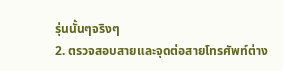รุ่นนั้นๆจริงๆ
2. ตรวจสอบสายและจุดต่อสายโทรศัพท์ต่าง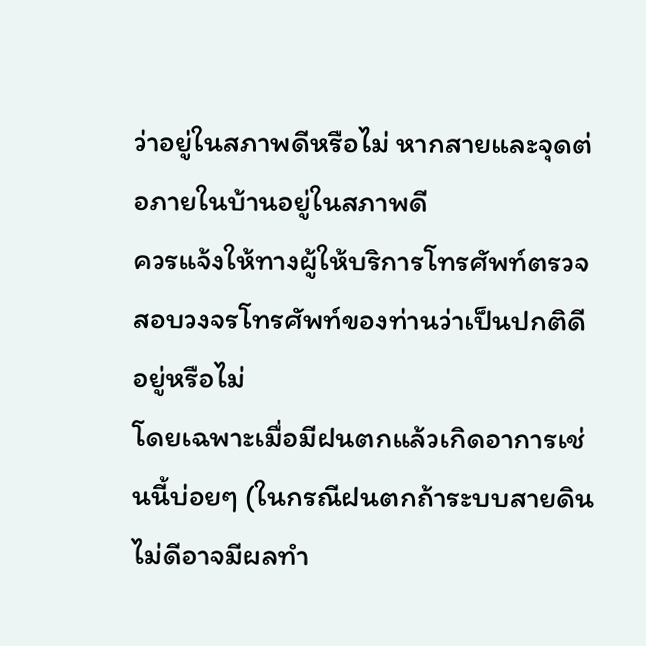ว่าอยู่ในสภาพดีหรือไม่ หากสายและจุดต่อภายในบ้านอยู่ในสภาพดี
ควรแจ้งให้ทางผู้ให้บริการโทรศัพท์ตรวจสอบวงจรโทรศัพท์ของท่านว่าเป็นปกติดีอยู่หรือไม่
โดยเฉพาะเมื่อมีฝนตกแล้วเกิดอาการเช่นนี้บ่อยๆ (ในกรณีฝนตกถ้าระบบสายดินไม่ดีอาจมีผลทำ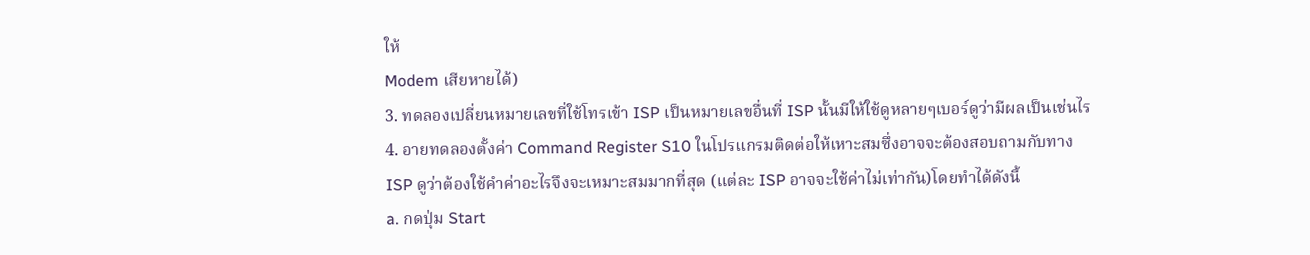ให้
Modem เสียหายได้)
3. ทดลองเปลี่ยนหมายเลขที่ใช้โทรเข้า ISP เป็นหมายเลขอื่นที่ ISP นั้นมีให้ใช้ดูหลายๆเบอร์ดูว่ามีผลเป็นเช่นไร
4. อายทดลองตั้งค่า Command Register S10 ในโปรแกรมติดต่อให้เหาะสมซึ่งอาจจะต้องสอบถามกับทาง
ISP ดูว่าต้องใช้คำค่าอะไรจึงจะเหมาะสมมากที่สุด (แต่ละ ISP อาจจะใช้ค่าไม่เท่ากัน)โดยทำได้ดังนี้
a. กดปุ่ม Start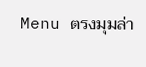Menu ตรงมุมล่า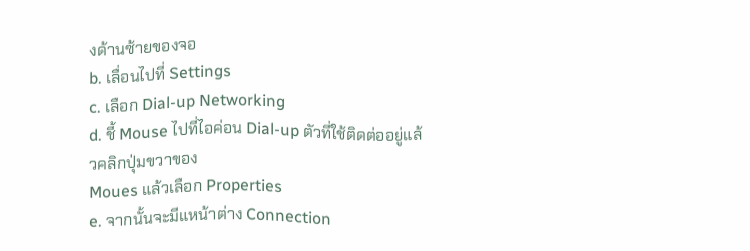งด้านซ้ายของจอ
b. เลื่อนไปที่ Settings
c. เลือก Dial-up Networking
d. ชี้ Mouse ไปที่ไอค่อน Dial-up ตัวที่ใช้ติดต่ออยู่แล้วคลิกปุ่มขวาของ
Moues แล้วเลือก Properties
e. จากนั้นจะมีแหน้าต่าง Connection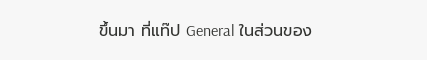ขึ้นมา ที่แท๊ป General ในส่วนของ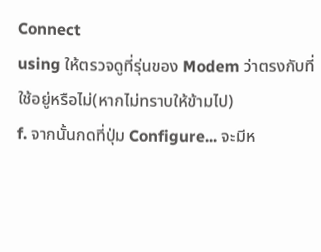Connect
using ให้ตรวจดูที่รุ่นของ Modem ว่าตรงกับที่ใช้อยู่หรือไม่(หากไม่ทราบให้ข้ามไป)
f. จากนั้นกดที่ปุ่ม Configure... จะมีห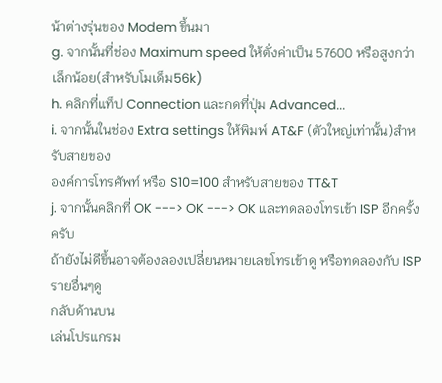น้าต่างรุ่นของ Modem ขึ้นมา
g. จากนั้นที่ช่อง Maximum speed ให้ตั่งค่าเป็น 57600 หรือสูงกว่าเล็กน้อย(สำหรับโมเด็ม56k)
h. คลิกที่แท็ป Connection และกดที่ปุ่ม Advanced...
i. จากนั้นในช่อง Extra settings ให้พิมพ์ AT&F (ตัวใหญ่เท่านั้น)สำหรับสายของ
องค์การโทรศัพท์ หรือ S10=100 สำหรับสายของ TT&T
j. จากนั้นคลิกที่ OK ---> OK ---> OK และทดลองโทรเข้า ISP อีกครั้งครับ
ถ้ายังไม่ดีขึ้นอาจต้องลองเปลี่ยนหมายเลขโทรเข้าดู หรือทดลองกับ ISP รายอื่นๆดู
กลับด้านบน
เล่นโปรแกรม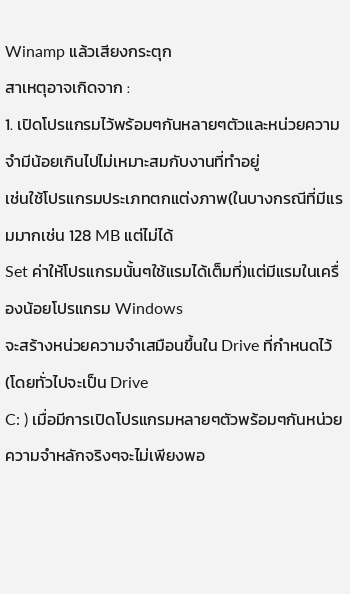Winamp แล้วเสียงกระตุก
สาเหตุอาจเกิดจาก :
1. เปิดโปรแกรมไว้พร้อมๆกันหลายๆตัวและหน่วยความจำมีน้อยเกินไปไม่เหมาะสมกับงานที่ทำอยู่
เช่นใช้โปรแกรมประเภทตกแต่งภาพ(ในบางกรณีที่มีแรมมากเช่น 128 MB แต่ไม่ได้
Set ค่าให้โปรแกรมนั้นๆใช้แรมได้เต็มที่)แต่มีแรมในเครื่องน้อยโปรแกรม Windows
จะสร้างหน่วยความจำเสมือนขึ้นใน Drive ที่กำหนดไว้(โดยทั่วไปจะเป็น Drive
C: ) เมื่อมีการเปิดโปรแกรมหลายๆตัวพร้อมๆกันหน่วยความจำหลักจริงๆจะไม่เพียงพอ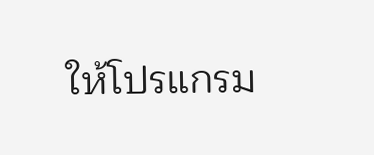ให้โปรแกรม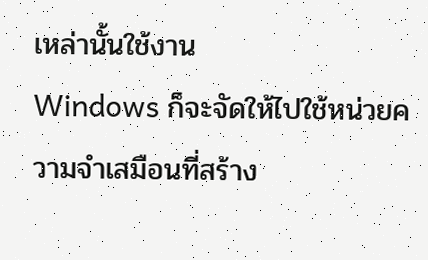เหล่านั้นใช้งาน
Windows ก็จะจัดให้ไปใช้หน่วยความจำเสมือนที่สร้าง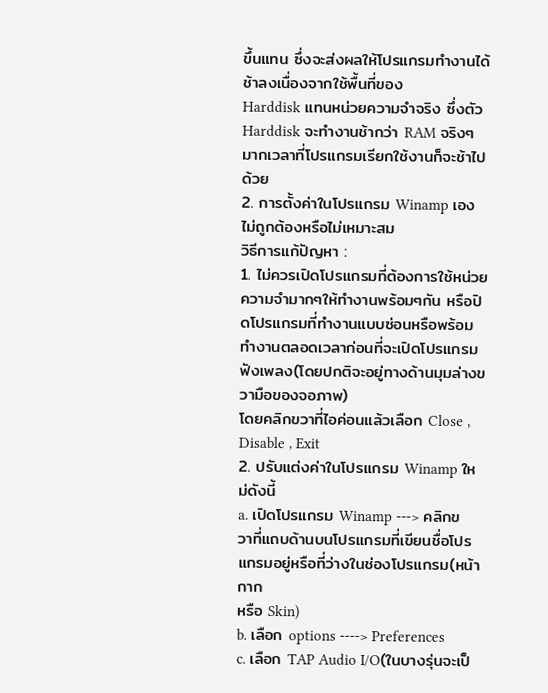ขึ้นแทน ซึ่งจะส่งผลให้โปรแกรมทำงานได้ช้าลงเนื่องจากใช้พื้นที่ของ
Harddisk แทนหน่วยความจำจริง ซึ่งตัว Harddisk จะทำงานช้ากว่า RAM จริงๆมากเวลาที่โปรแกรมเรียกใช้งานก็จะช้าไปด้วย
2. การตั้งค่าในโปรแกรม Winamp เองไม่ถูกต้องหรือไม่เหมาะสม
วิธีการแก้ปัญหา :
1. ไม่ควรเปิดโปรแกรมที่ต้องการใช้หน่วยความจำมากๆให้ทำงานพร้อมๆกัน หรือปิดโปรแกรมที่ทำงานแบบซ่อนหรือพร้อมทำงานตลอดเวลาก่อนที่จะเปิดโปรแกรมฟังเพลง(โดยปกติจะอยู่ทางด้านมุมล่างขวามือของจอภาพ)
โดยคลิกขวาที่ไอค่อนแล้วเลือก Close , Disable , Exit
2. ปรับแต่งค่าในโปรแกรม Winamp ใหม่ดังนี้
a. เปิดโปรแกรม Winamp ---> คลิกขวาที่แถบด้านบนโปรแกรมที่เขียนชื่อโปรแกรมอยู่หรือที่ว่างในช่องโปรแกรม(หน้ากาก
หรือ Skin)
b. เลือก options ----> Preferences
c. เลือก TAP Audio I/O(ในบางรุ่นจะเป็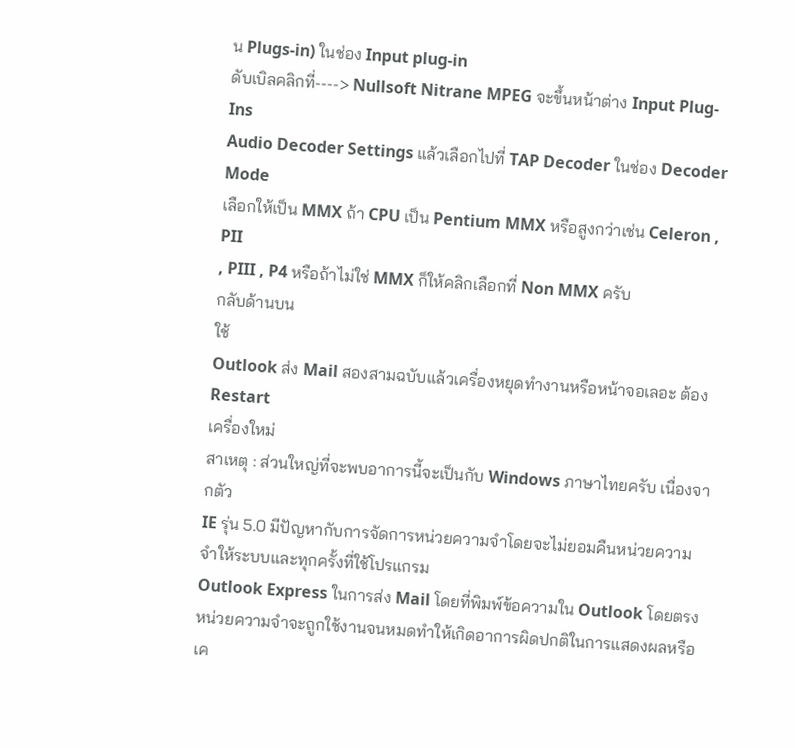น Plugs-in) ในช่อง Input plug-in
ดับเบิลคลิกที่----> Nullsoft Nitrane MPEG จะขึ้นหน้าต่าง Input Plug-Ins
Audio Decoder Settings แล้วเลือกไปที่ TAP Decoder ในช่อง Decoder Mode
เลือกให้เป็น MMX ถ้า CPU เป็น Pentium MMX หรือสูงกว่าเช่น Celeron , PII
, PIII , P4 หรือถ้าไม่ใช่ MMX ก็ให้คลิกเลือกที่ Non MMX ครับ
กลับด้านบน
ใช้
Outlook ส่ง Mail สองสามฉบับแล้วเครื่องหยุดทำงานหรือหน้าจอเลอะ ต้อง Restart
เครื่องใหม่
สาเหตุ : ส่วนใหญ่ที่จะพบอาการนี้จะเป็นกับ Windows ภาษาไทยครับ เนื่องจากตัว
IE รุ่น 5.0 มีปัญหากับการจัดการหน่วยความจำโดยจะไม่ยอมคืนหน่วยความจำให้ระบบและทุกครั้งที่ใช้โปรแกรม
Outlook Express ในการส่ง Mail โดยที่พิมพ์ข้อความใน Outlook โดยตรงหน่วยความจำจะถูกใช้งานจนหมดทำให้เกิดอาการผิดปกติในการแสดงผลหรือเค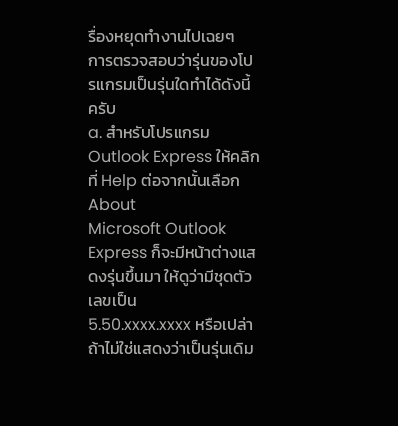รื่องหยุดทำงานไปเฉยๆ
การตรวจสอบว่ารุ่นของโปรแกรมเป็นรุ่นใดทำได้ดังนี้ครับ
a. สำหรับโปรแกรม Outlook Express ให้คลิกที่ Help ต่อจากนั้นเลือก About
Microsoft Outlook Express ก็จะมีหน้าต่างแสดงรุ่นขึ้นมา ให้ดูว่ามีชุดตัวเลขเป็น
5.50.xxxx.xxxx หรือเปล่าถ้าไม่ใช่แสดงว่าเป็นรุ่นเดิม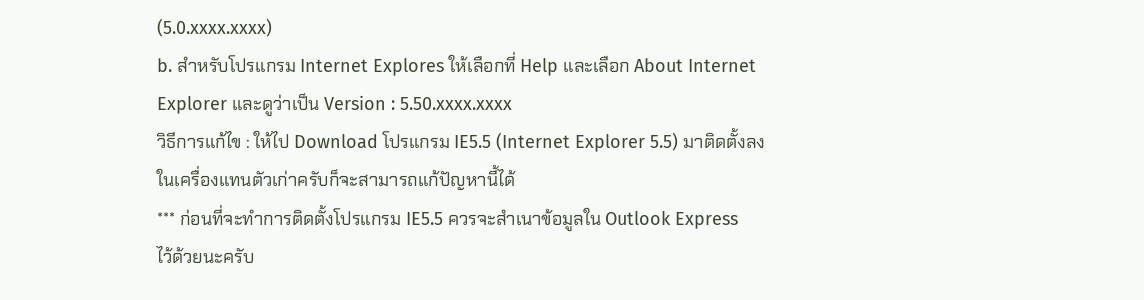(5.0.xxxx.xxxx)
b. สำหรับโปรแกรม Internet Explores ให้เลือกที่ Help และเลือก About Internet
Explorer และดูว่าเป็น Version : 5.50.xxxx.xxxx
วิธีการแก้ไข : ให้ไป Download โปรแกรม IE5.5 (Internet Explorer 5.5) มาติดตั้งลงในเครื่องแทนตัวเก่าครับก็จะสามารถแก้ปัญหานี้ได้
*** ก่อนที่จะทำการติดตั้งโปรแกรม IE5.5 ควรจะสำเนาข้อมูลใน Outlook Express
ไว้ด้วยนะครับ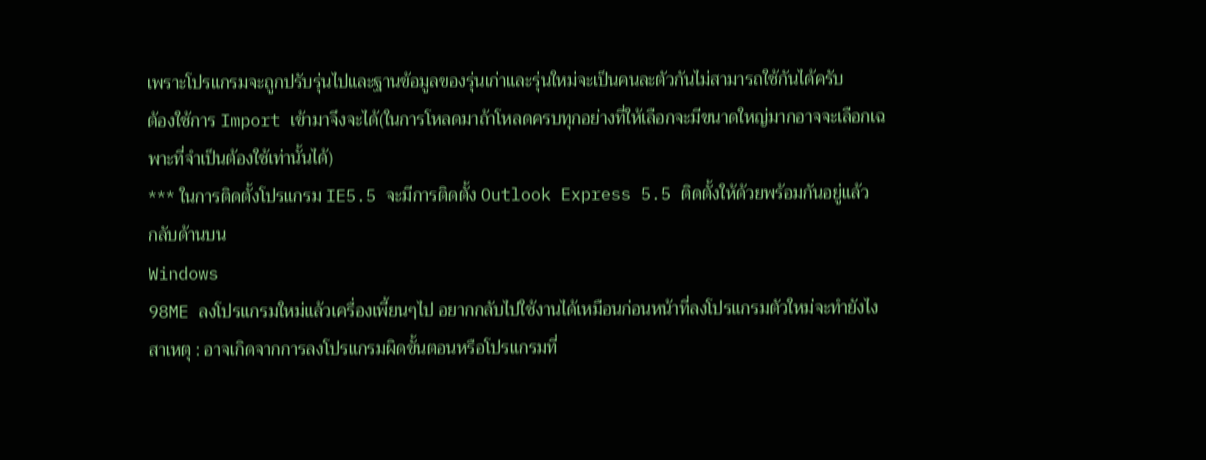เพราะโปรแกรมจะถูกปรับรุ่นไปและฐานข้อมูลของรุ่นเก่าและรุ่นใหม่จะเป็นคนละตัวกันไม่สามารถใช้กันได้ครับ
ต้องใช้การ Import เข้ามาจึงจะได้(ในการโหลดมาถ้าโหลดครบทุกอย่างที่ให้เลือกจะมีขนาดใหญ่มากอาจจะเลือกเฉพาะที่จำเป็นต้องใช้เท่านั้นได้)
*** ในการติดตั้งโปรแกรม IE5.5 จะมีการติดตั้ง Outlook Express 5.5 ติดตั้งให้ด้วยพร้อมกันอยู่แล้ว
กลับด้านบน
Windows
98ME ลงโปรแกรมใหม่แล้วเครื่องเพี้ยนๆไป อยากกลับไปใช้งานได้เหมือนก่อนหน้าที่ลงโปรแกรมตัวใหม่จะทำยังไง
สาเหตุ : อาจเกิดจากการลงโปรแกรมผิดขั้นตอนหรือโปรแกรมที่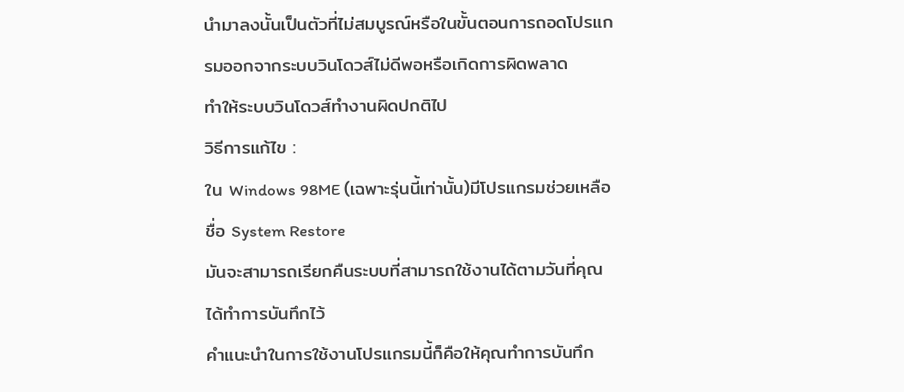นำมาลงนั้นเป็นตัวที่ไม่สมบูรณ์หรือในขั้นตอนการถอดโปรแกรมออกจากระบบวินโดวส์ไม่ดีพอหรือเกิดการผิดพลาด
ทำให้ระบบวินโดวส์ทำงานผิดปกติไป
วิธีการแก้ไข :
ใน Windows 98ME (เฉพาะรุ่นนี้เท่านั้น)มีโปรแกรมช่วยเหลือชื่อ System Restore
มันจะสามารถเรียกคืนระบบที่สามารถใช้งานได้ตามวันที่คุณได้ทำการบันทึกไว้
คำแนะนำในการใช้งานโปรแกรมนี้ก็คือให้คุณทำการบันทึก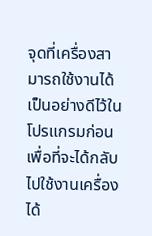จุดที่เครื่องสามารถใช้งานได้เป็นอย่างดีไว้ในโปรแกรมก่อนเพื่อที่จะได้กลับไปใช้งานเครื่องได้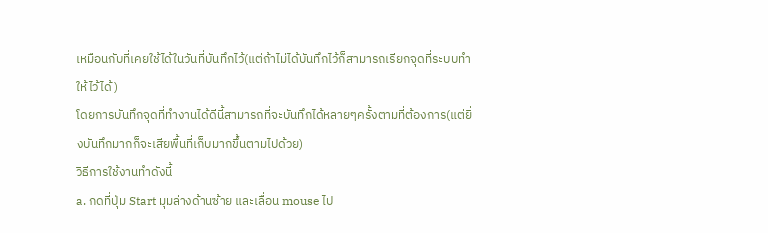เหมือนกับที่เคยใช้ได้ในวันที่บันทึกไว้(แต่ถ้าไม่ได้บันทึกไว้ก็สามารถเรียกจุดที่ระบบทำให้ไว้ได้)
โดยการบันทึกจุดที่ทำงานได้ดีนี้สามารถที่จะบันทึกได้หลายๆครั้งตามที่ต้องการ(แต่ยิ่งบันทึกมากก็จะเสียพื้นที่เก็บมากขึ้นตามไปด้วย)
วิธีการใช้งานทำดังนี้
a. กดที่ปุ่ม Start มุมล่างด้านซ้าย และเลื่อน mouse ไป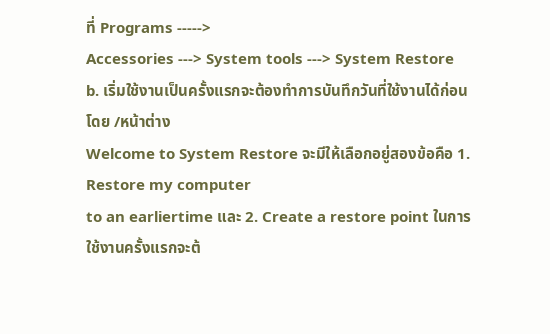ที่ Programs ----->
Accessories ---> System tools ---> System Restore
b. เริ่มใช้งานเป็นครั้งแรกจะต้องทำการบันทึกวันที่ใช้งานได้ก่อนโดย /หน้าต่าง
Welcome to System Restore จะมีให้เลือกอยู่สองข้อคือ 1. Restore my computer
to an earliertime และ 2. Create a restore point ในการใช้งานครั้งแรกจะต้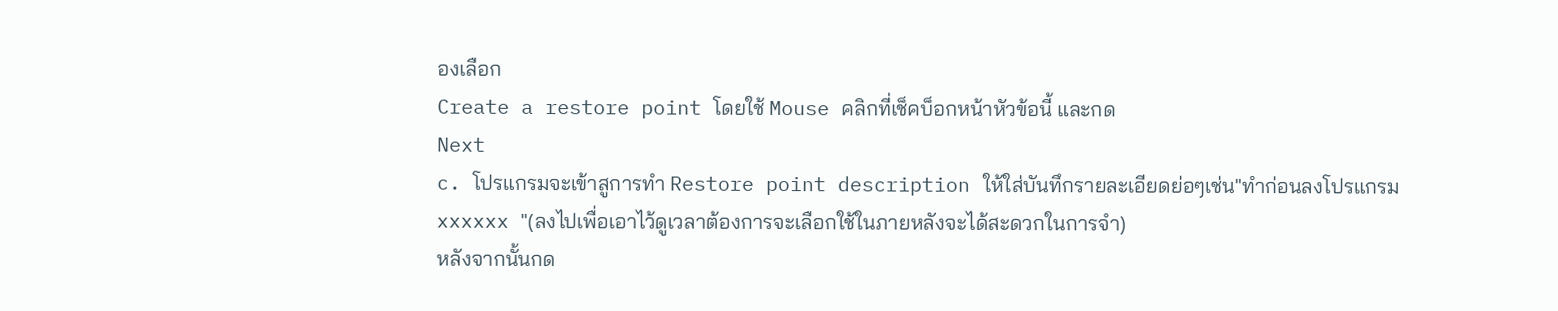องเลือก
Create a restore point โดยใช้ Mouse คลิกที่เช็คบ็อกหน้าหัวข้อนี้ และกด
Next
c. โปรแกรมจะเข้าสูการทำ Restore point description ให้ใส่บันทึกรายละเอียดย่อๆเช่น"ทำก่อนลงโปรแกรม
xxxxxx "(ลงไปเพื่อเอาไว้ดูเวลาต้องการจะเลือกใช้ในภายหลังจะได้สะดวกในการจำ)
หลังจากนั้นกด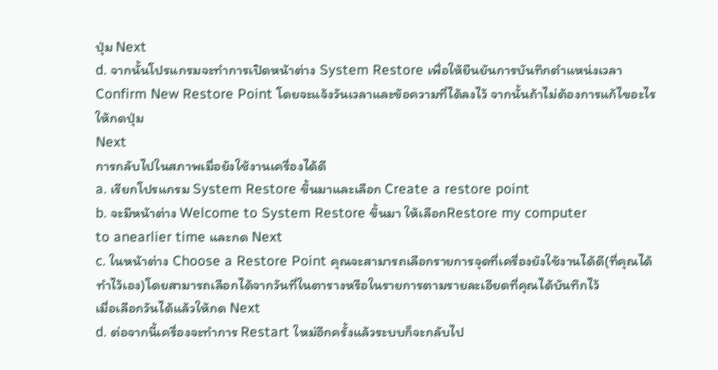ปุ่ม Next
d. จากนั้นโปรแกรมจะทำการเปิดหน้าต่าง System Restore เพื่อให้ยืนยันการบันทึกตำแหน่งเวลา
Confirm New Restore Point โดยจะแจ้งวันเวลาและข้อความที่ได้ลงไว้ จากนั้นถ้าไม่ต้องการแก้ไขอะไรให้กดปุ่ม
Next
การกลับไปในสภาพเมื่อยังใช้งานเครื่องได้ดี
a. เรียกโปรแกรม System Restore ขึ้นมาและเลือก Create a restore point
b. จะมีหน้าต่าง Welcome to System Restore ขึ้นมา ให้เลือกRestore my computer
to anearlier time และกด Next
c. ในหน้าต่าง Choose a Restore Point คุณจะสามารถเลือกรายการจุดที่เครื่องยังใช้งานได้ดี(ที่คุณได้ทำไว้เอง)โดยสามารถเลือกได้จากวันที่ในตารางหรือในรายการตามรายละเอียดที่คุณได้บันทึกไว้
เมื่อเลือกวันได้แล้วให้กด Next
d. ต่อจากนี้เครื่องจะทำการ Restart ใหม่อีกครั้งแล้วระบบก็จะกลับไป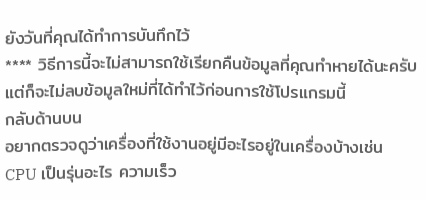ยังวันที่คุณได้ทำการบันทึกไว้
**** วิธีการนี้จะไม่สามารถใช้เรียกคืนข้อมูลที่คุณทำหายได้นะครับ แต่ก็จะไม่ลบข้อมูลใหม่ที่ได้ทำไว้ก่อนการใช้โปรแกรมนี้
กลับด้านบน
อยากตรวจดูว่าเครื่องที่ใช้งานอยู่มีอะไรอยู่ในเครื่องบ้างเช่น
CPU เป็นรุ่นอะไร ความเร็ว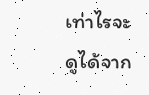เท่าไรจะดูได้จาก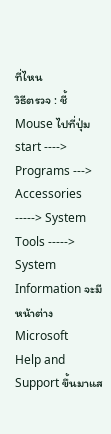ที่ไหน
วิธีตรวจ : ชี้ Mouse ไปที่ปุ่ม start ----> Programs ---> Accessories
-----> System Tools -----> System Information จะมีหน้าต่าง Microsoft
Help and Support ขึ้นมาแส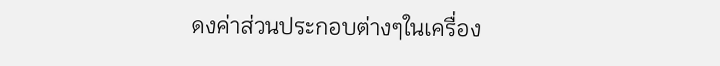ดงค่าส่วนประกอบต่างๆในเครื่อง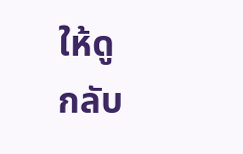ให้ดู
กลับ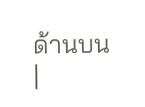ด้านบน
|